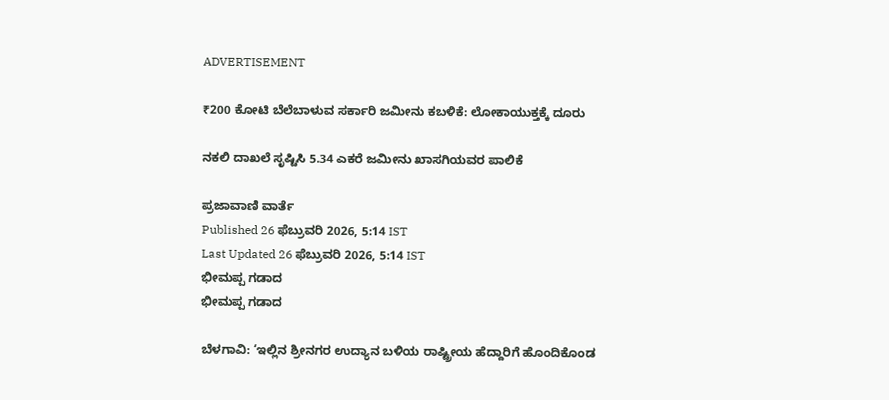ADVERTISEMENT

₹200 ಕೋಟಿ ಬೆಲೆಬಾಳುವ ಸರ್ಕಾರಿ ಜಮೀನು ಕಬಳಿಕೆ: ಲೋಕಾಯುಕ್ತಕ್ಕೆ ದೂರು

ನಕಲಿ ದಾಖಲೆ ಸೃಷ್ಟಿಸಿ 5.34 ಎಕರೆ ಜಮೀನು ಖಾಸಗಿಯವರ ಪಾಲಿಕೆ

ಪ್ರಜಾವಾಣಿ ವಾರ್ತೆ
Published 26 ಫೆಬ್ರುವರಿ 2026, 5:14 IST
Last Updated 26 ಫೆಬ್ರುವರಿ 2026, 5:14 IST
ಭೀಮಪ್ಪ ಗಡಾದ
ಭೀಮಪ್ಪ ಗಡಾದ

ಬೆಳಗಾವಿ: ‘ಇಲ್ಲಿನ ಶ್ರೀನಗರ ಉದ್ಯಾನ ಬಳಿಯ ರಾಷ್ಟ್ರೀಯ ಹೆದ್ದಾರಿಗೆ ಹೊಂದಿಕೊಂಡ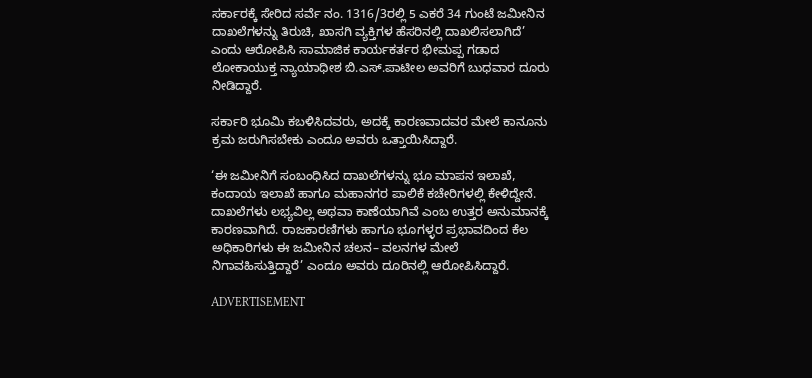ಸರ್ಕಾರಕ್ಕೆ ಸೇರಿದ ಸರ್ವೆ ನಂ. 1316/3ರಲ್ಲಿ 5 ಎಕರೆ 34 ಗುಂಟೆ ಜಮೀನಿನ ದಾಖಲೆಗಳನ್ನು ತಿರುಚಿ, ಖಾಸಗಿ ವ್ಯಕ್ತಿಗಳ ಹೆಸರಿನಲ್ಲಿ ದಾಖಲಿಸಲಾಗಿದೆ’ ಎಂದು ಆರೋಪಿಸಿ ಸಾಮಾಜಿಕ ಕಾರ್ಯಕರ್ತರ ಭೀಮಪ್ಪ ಗಡಾದ ಲೋಕಾಯುಕ್ತ ನ್ಯಾಯಾಧೀಶ ಬಿ.ಎಸ್‌.ಪಾಟೀಲ ಅವರಿಗೆ ಬುಧವಾರ ದೂರು ನೀಡಿದ್ದಾರೆ.

ಸರ್ಕಾರಿ ಭೂಮಿ ಕಬಳಿಸಿದವರು, ಅದಕ್ಕೆ ಕಾರಣವಾದವರ ಮೇಲೆ ಕಾನೂನು ಕ್ರಮ ಜರುಗಿಸಬೇಕು ಎಂದೂ ಅವರು ಒತ್ತಾಯಿಸಿದ್ದಾರೆ.

‘ಈ ಜಮೀನಿಗೆ ಸಂಬಂಧಿಸಿದ ದಾಖಲೆಗಳನ್ನು ಭೂ ಮಾಪನ ಇಲಾಖೆ, ಕಂದಾಯ ಇಲಾಖೆ ಹಾಗೂ ಮಹಾನಗರ ಪಾಲಿಕೆ ಕಚೇರಿಗಳಲ್ಲಿ ಕೇಳಿದ್ದೇನೆ. ದಾಖಲೆಗಳು ಲಭ್ಯವಿಲ್ಲ ಅಥವಾ ಕಾಣೆಯಾಗಿವೆ ಎಂಬ ಉತ್ತರ ಅನುಮಾನಕ್ಕೆ ಕಾರಣವಾಗಿದೆ. ರಾಜಕಾರಣಿಗಳು ಹಾಗೂ ಭೂಗಳ್ಳರ ಪ್ರಭಾವದಿಂದ ಕೆಲ ಅಧಿಕಾರಿಗಳು ಈ ಜಮೀನಿನ ಚಲನ– ವಲನಗಳ ಮೇಲೆ ನಿಗಾವಹಿಸುತ್ತಿದ್ದಾರೆ’ ಎಂದೂ ಅವರು ದೂರಿನಲ್ಲಿ ಆರೋಪಿಸಿದ್ದಾರೆ.

ADVERTISEMENT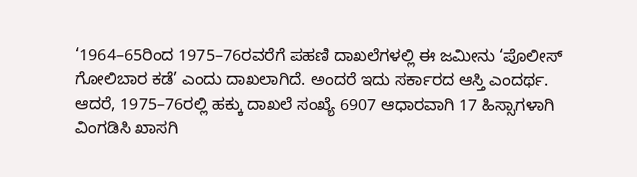‘1964–65ರಿಂದ 1975–76ರವರೆಗೆ ಪಹಣಿ ದಾಖಲೆಗಳಲ್ಲಿ ಈ ಜಮೀನು ‘ಪೊಲೀಸ್‌ ಗೋಲಿಬಾರ ಕಡೆ’ ಎಂದು ದಾಖಲಾಗಿದೆ. ಅಂದರೆ ಇದು ಸರ್ಕಾರದ ಆಸ್ತಿ ಎಂದರ್ಥ. ಆದರೆ, 1975–76ರಲ್ಲಿ ಹಕ್ಕು ದಾಖಲೆ ಸಂಖ್ಯೆ 6907 ಆಧಾರವಾಗಿ 17 ಹಿಸ್ಸಾಗಳಾಗಿ ವಿಂಗಡಿಸಿ ಖಾಸಗಿ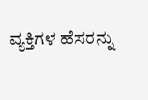ವ್ಯಕ್ತಿಗಳ ಹೆಸರನ್ನು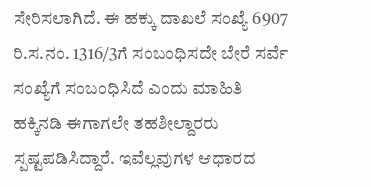ಸೇರಿಸಲಾಗಿದೆ. ಈ ಹಕ್ಕು ದಾಖಲೆ ಸಂಖ್ಯೆ 6907 ರಿ.ಸ.ನಂ. 1316/3ಗೆ ಸಂಬಂಧಿಸದೇ ಬೇರೆ ಸರ್ವೆ ಸಂಖ್ಯೆಗೆ ಸಂಬಂಧಿಸಿದೆ ಎಂದು ಮಾಹಿತಿ ಹಕ್ಕಿನಡಿ ಈಗಾಗಲೇ ತಹಶೀಲ್ದಾರರು ಸ್ಪಷ್ಟಪಡಿಸಿದ್ದಾರೆ. ಇವೆಲ್ಲವುಗಳ ಆಧಾರದ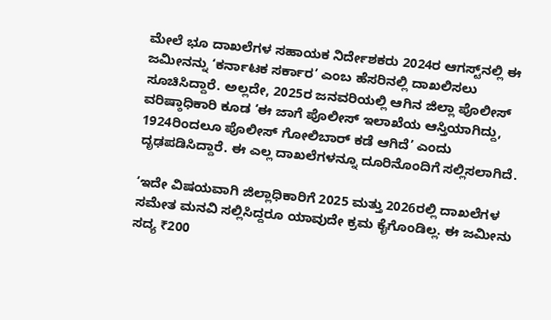ಮೇಲೆ ಭೂ ದಾಖಲೆಗಳ ಸಹಾಯಕ ನಿರ್ದೇಶಕರು 2024ರ ಆಗಸ್ಟ್‌ನಲ್ಲಿ ಈ ಜಮೀನನ್ನು ‘ಕರ್ನಾಟಕ ಸರ್ಕಾರ’ ಎಂಬ ಹೆಸರಿನಲ್ಲಿ ದಾಖಲಿಸಲು ಸೂಚಿಸಿದ್ದಾರೆ. ಅಲ್ಲದೇ, 2025ರ ಜನವರಿಯಲ್ಲಿ ಆಗಿನ ಜಿಲ್ಲಾ ಪೊಲೀಸ್‌ ವರಿಷ್ಠಾಧಿಕಾರಿ ಕೂಡ ‘ಈ ಜಾಗೆ ಪೊಲೀಸ್ ಇಲಾಖೆಯ ಆಸ್ತಿಯಾಗಿದ್ದು, 1924ರಿಂದಲೂ ಪೊಲೀಸ್‌ ಗೋಲಿಬಾರ್‌ ಕಡೆ ಆಗಿದೆ’ ಎಂದು ದೃಢಪಡಿಸಿದ್ದಾರೆ. ಈ ಎಲ್ಲ ದಾಖಲೆಗಳನ್ನೂ ದೂರಿನೊಂದಿಗೆ ಸಲ್ಲಿಸಲಾಗಿದೆ.

‘ಇದೇ ವಿಷಯವಾಗಿ ಜಿಲ್ಲಾಧಿಕಾರಿಗೆ 2025 ಮತ್ತು 2026ರಲ್ಲಿ ದಾಖಲೆಗಳ ಸಮೇತ ಮನವಿ ಸಲ್ಲಿಸಿದ್ದರೂ ಯಾವುದೇ ಕ್ರಮ ಕೈಗೊಂಡಿಲ್ಲ. ಈ ಜಮೀನು ಸದ್ಯ ₹200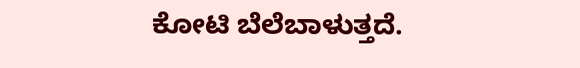ಕೋಟಿ ಬೆಲೆಬಾಳುತ್ತದೆ.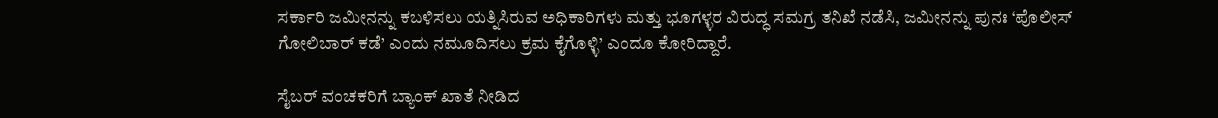ಸರ್ಕಾರಿ ಜಮೀನನ್ನು ಕಬಳಿಸಲು ಯತ್ನಿಸಿರುವ ಅಧಿಕಾರಿಗಳು ಮತ್ತು ಭೂಗಳ್ಳರ ವಿರುದ್ಧ ಸಮಗ್ರ ತನಿಖೆ ನಡೆಸಿ, ಜಮೀನನ್ನು ಪುನಃ ‘ಪೊಲೀಸ್‌ ಗೋಲಿಬಾರ್‌ ಕಡೆ’ ಎಂದು ನಮೂದಿಸಲು ಕ್ರಮ ಕೈಗೊಳ್ಳಿ’ ಎಂದೂ ಕೋರಿದ್ದಾರೆ.

ಸೈಬರ್‌ ವಂಚಕರಿಗೆ ಬ್ಯಾಂಕ್ ಖಾತೆ ನೀಡಿದ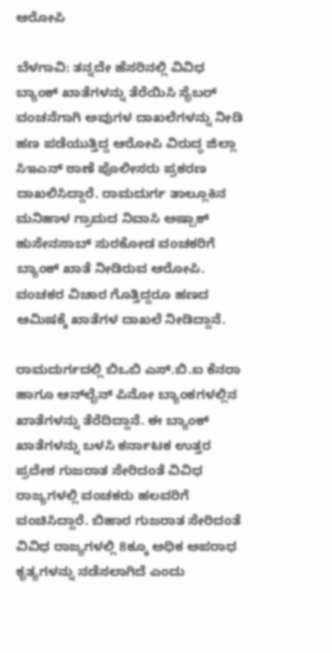ಆರೋಪಿ

ಬೆಳಗಾವಿ: ತನ್ನದೇ ಹೆಸರಿನಲ್ಲಿ ವಿವಿಧ ಬ್ಯಾಂಕ್ ಖಾತೆಗಳನ್ನು ತೆರೆಯಿಸಿ ಸೈಬರ್‌ ವಂಚನೆಗಾಗಿ ಅವುಗಳ ದಾಖಲೆಗಳನ್ನು ನೀಡಿ ಹಣ ಪಡೆಯುತ್ತಿದ್ದ ಆರೋಪಿ ವಿರುದ್ಧ ಜಿಲ್ಲಾ ಸಿಇಎನ್‌ ಠಾಣೆ ಪೊಲೀಸರು ಪ್ರಕರಣ ದಾಖಲಿಸಿದ್ದಾರೆ. ರಾಮದುರ್ಗ ತಾಲ್ಲೂಕಿನ‌ ಮನಿಹಾಳ ಗ್ರಾಮದ ನಿವಾಸಿ ಅಷ್ಪಾಕ್‌ ಹುಸೇನಸಾಬ್ ಸುರಕೋಡ ವಂಚಕರಿಗೆ ಬ್ಯಾಂಕ್‌ ಖಾತೆ ನೀಡಿರುವ ಆರೋಪಿ. ವಂಚಕರ ವಿಚಾರ ಗೊತ್ತಿದ್ದರೂ ಹಣದ ಆಮಿಷಕ್ಕೆ ಖಾತೆಗಳ ದಾಖಲೆ ನೀಡಿದ್ದಾನೆ.

ರಾಮದುರ್ಗದಲ್ಲಿ ಬಿಒಬಿ ಎಸ್.ಬಿ.ಐ ಕೆನರಾ ಹಾಗೂ ಆನ್‌ಲೈನ್‌ ಪಿನೋ ಬ್ಯಾಂಕಗಳಲ್ಲಿನ ಖಾತೆಗಳನ್ನು ತೆರೆದಿದ್ದಾನೆ. ಈ ಬ್ಯಾಂಕ್ ಖಾತೆಗಳನ್ನು ಬಳಸಿ ಕರ್ನಾಟಕ ಉತ್ತರ ಪ್ರದೇಶ ಗುಜರಾತ ಸೇರಿದಂತೆ ವಿವಿಧ ರಾಜ್ಯಗಳಲ್ಲಿ ವಂಚಕರು ಹಲವರಿಗೆ ವಂಚಿಸಿದ್ದಾರೆ. ಬಿಹಾರ ಗುಜರಾತ ಸೇರಿದಂತೆ ವಿವಿಧ ರಾಜ್ಯಗಳಲ್ಲಿ 8ಕ್ಕೂ ಅಧಿಕ ಅಪರಾಧ ಕೃತ್ಯಗಳನ್ನು ನಡೆಸಲಾಗಿದೆ ಎಂದು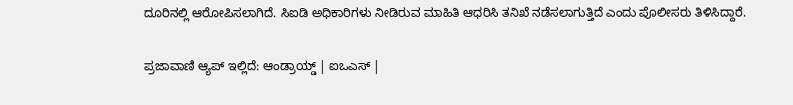ದೂರಿನಲ್ಲಿ ಆರೋಪಿಸಲಾಗಿದೆ. ಸಿಐಡಿ ಅಧಿಕಾರಿಗಳು ನೀಡಿರುವ ಮಾಹಿತಿ ಆಧರಿಸಿ ತನಿಖೆ ನಡೆಸಲಾಗುತ್ತಿದೆ ಎಂದು ಪೊಲೀಸರು ತಿಳಿಸಿದ್ದಾರೆ.

ಪ್ರಜಾವಾಣಿ ಆ್ಯಪ್ ಇಲ್ಲಿದೆ: ಆಂಡ್ರಾಯ್ಡ್ | ಐಒಎಸ್ |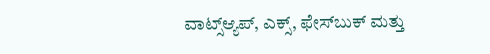ವಾಟ್ಸ್ಆ್ಯಪ್, ಎಕ್ಸ್, ಫೇಸ್‌ಬುಕ್ ಮತ್ತು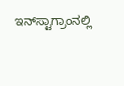ಇನ್‌ಸ್ಟಾಗ್ರಾಂನಲ್ಲಿ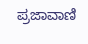ಪ್ರಜಾವಾಣಿ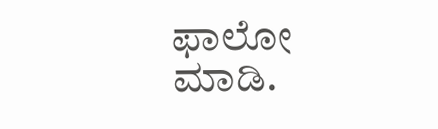ಫಾಲೋ ಮಾಡಿ.